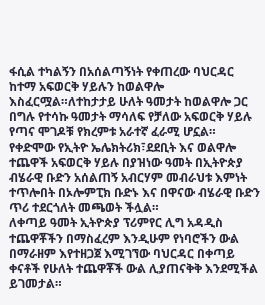ፋሲል ተካልኝን በአሰልጣኝነት የቀጠረው ባህርዳር ከተማ አፍወርቅ ሃይሉን ከወልዋሎ እስፈርሟል።ለተከታታይ ሁለት ዓመታት ከወልዋሎ ጋር በግሉ የተሳኩ ዓመታት ማሳለፍ የቻለው አፍወርቅ ሃይሉ የጣና ሞገዶቹ የክረምቱ አራተኛ ፈራሚ ሆኗል።
የቀድሞው የኢትዮ ኤሌክትሪክ፣ደደቢት እና ወልዋሎ ተጨዋች አፍወርቅ ሃይሉ በያዝነው ዓመት በኢትዮጵያ ብሄራዊ ቡድን አሰልጠኝ አብርሃም መብራህቱ እምነት ተጥሎበት በኦሎምፒክ ቡድኑ እና በዋናው ብሄራዊ ቡድን ጥሪ ተደርጎለት መጫወት ችሏል።
ለቀጣይ ዓመት ኢትዮጵያ ፕሪምየር ሊግ አዳዲስ ተጨዋቾችን በማስፈረም እንዲሁም የነባሮችን ውል በማራዘም እየተዘጋጀ እሚገኘው ባህርዳር በቀጣይ ቀናቶች የሁለት ተጨዋቾች ውል ሊያጠናቅቅ እንደሚችል ይገመታል።